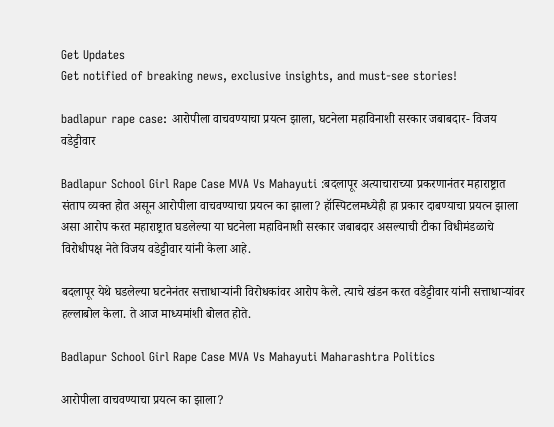Get Updates
Get notified of breaking news, exclusive insights, and must-see stories!

badlapur rape case: आरोपीला वाचवण्याचा प्रयत्न झाला, घटनेला महाविनाशी सरकार जबाबदार- विजय वडेट्टीवार

Badlapur School Girl Rape Case MVA Vs Mahayuti :बदलापूर अत्याचाराच्या प्रकरणानंतर महाराष्ट्रात संताप व्यक्त होत असून आरोपीला वाचवण्याचा प्रयत्न का झाला? हॉस्पिटलमध्येही हा प्रकार दाबण्याचा प्रयत्न झाला असा आरोप करत महाराष्ट्रात घडलेल्या या घटनेला महाविनाशी सरकार जबाबदार असल्याची टीका विधीमंडळाचे विरोधीपक्ष नेते विजय वडेट्टीवार यांनी केला आहे.

बदलापूर येथे घडलेल्या घटनेनंतर सत्ताधाऱ्यांनी विरोधकांवर आरोप केले. त्याचे खंडन करत वडेट्टीवार यांनी सत्ताधाऱ्यांवर हल्लाबोल केला. ते आज माध्यमांशी बोलत होते.

Badlapur School Girl Rape Case MVA Vs Mahayuti Maharashtra Politics

आरोपीला वाचवण्याचा प्रयत्न का झाला?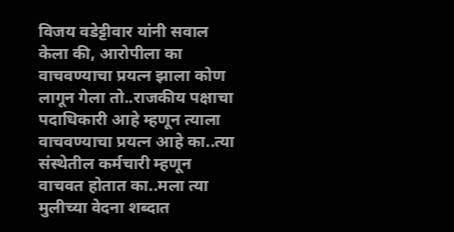विजय वडेट्टीवार यांनी सवाल केला की, आरोपीला का वाचवण्याचा प्रयत्न झाला कोण लागून गेला तो..राजकीय पक्षाचा पदाधिकारी आहे म्हणून त्याला वाचवण्याचा प्रयत्न आहे का..त्या संस्थेतील कर्मचारी म्हणून वाचवत होतात का..मला त्या मुलीच्या वेदना शब्दात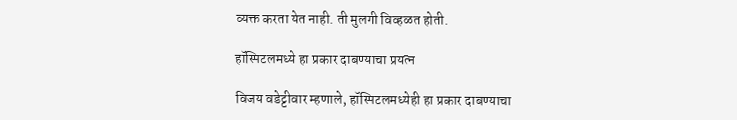व्यक्त करता येत नाही. ती मुलगी विव्हळत होती.

हॉस्पिटलमध्ये हा प्रकार दाबण्याचा प्रयत्न

विजय वडेट्टीवार म्हणाले, हॉस्पिटलमध्येही हा प्रकार दाबण्याचा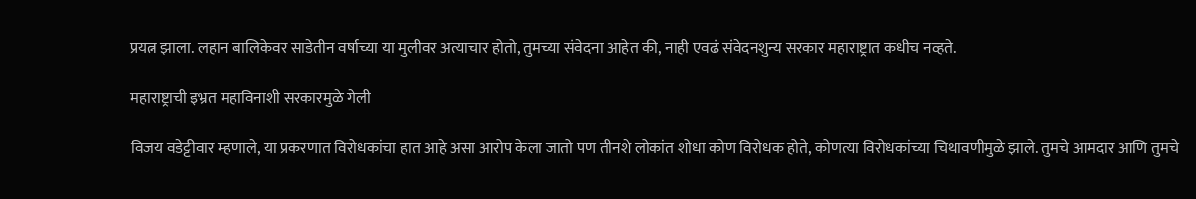प्रयत्न झाला. लहान बालिकेवर साडेतीन वर्षाच्या या मुलीवर अत्याचार होतो, तुमच्या संवेदना आहेत की, नाही एवढं संवेदनशुन्य सरकार महाराष्ट्रात कधीच नव्हते.

महाराष्ट्राची इभ्रत महाविनाशी सरकारमुळे गेली

विजय वडेट्टीवार म्हणाले, या प्रकरणात विरोधकांचा हात आहे असा आरोप केला जातो पण तीनशे लोकांत शोधा कोण विरोधक होते, कोणत्या विरोधकांच्या चिथावणीमुळे झाले. तुमचे आमदार आणि तुमचे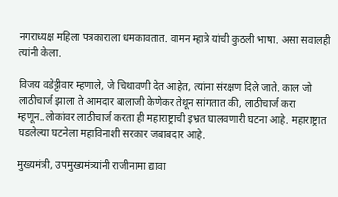नगराध्यक्ष महिला पत्रकाराला धमकावतात. वामन म्हात्रे यांची कुठली भाषा. असा सवालही त्यांनी केला.

विजय वडेट्टीवार म्हणाले, जे चिथावणी देत आहेत, त्यांना संरक्षण दिले जाते. काल जो लाठीचार्ज झाला ते आमदार बालाजी केणेकर तेथून सांगतात की, लाठीचार्ज करा म्हणून..लोकांवर लाठीचार्ज करता ही महाराष्ट्राची इभ्रत घालवणारी घटना आहे. महाराष्ट्रात घडलेल्या घटनेला महाविनाशी सरकार जबाबदार आहे.

मुख्यमंत्री, उपमुख्यमंत्र्यांनी राजीनामा द्यावा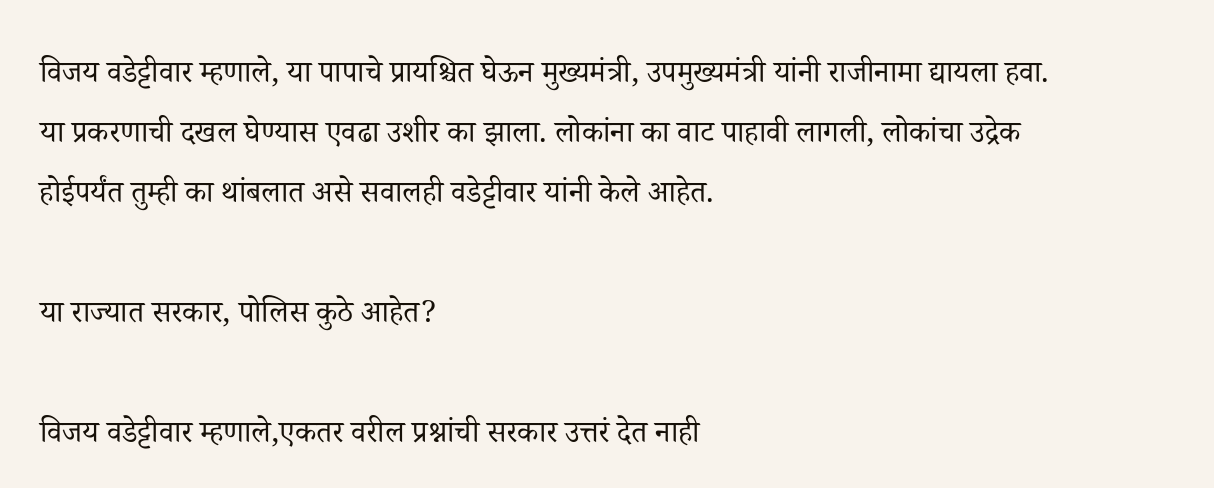विजय वडेट्टीवार म्हणाले, या पापाचे प्रायश्चित घेऊन मुख्यमंत्री, उपमुख्यमंत्री यांनी राजीनामा द्यायला हवा. या प्रकरणाची दखल घेण्यास एवढा उशीर का झाला. लोकांना का वाट पाहावी लागली, लोकांचा उद्रेक होईपर्यंत तुम्ही का थांबलात असे सवालही वडेट्टीवार यांनी केले आहेत.

या राज्यात सरकार, पोलिस कुठे आहेत?

विजय वडेट्टीवार म्हणाले,एकतर वरील प्रश्नांची सरकार उत्तरं देत नाही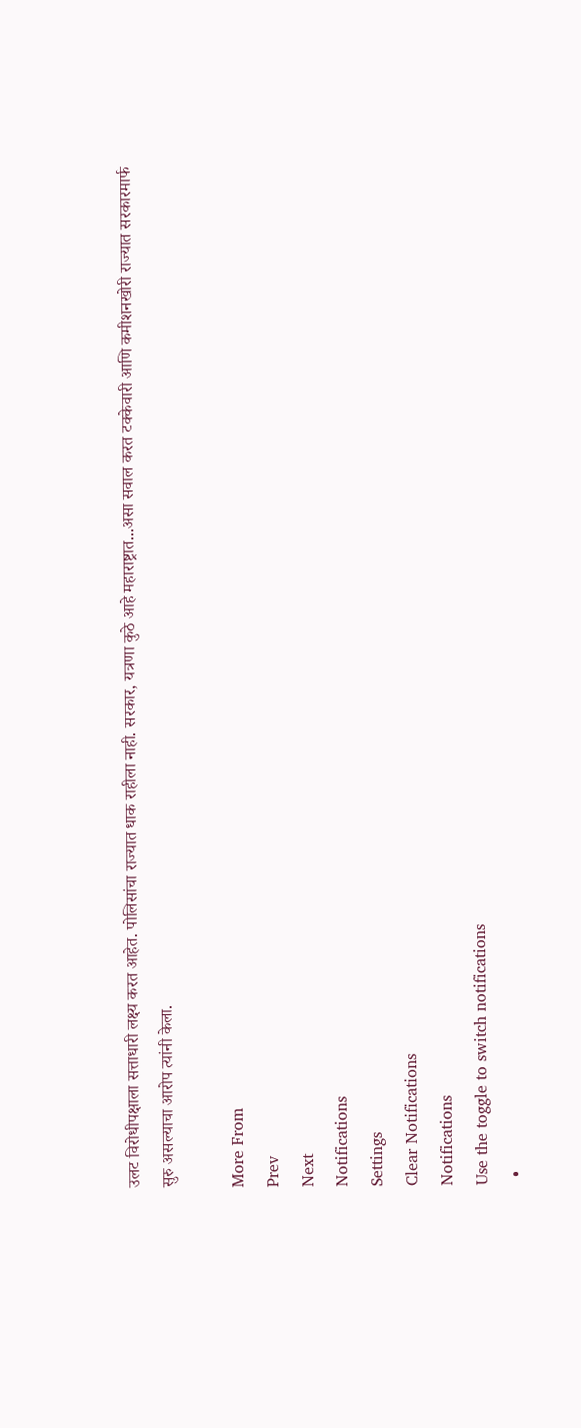उलट विरोधीपक्षाला सत्ताधारी लक्ष्य करत आहेत. पोलिसांचा राज्यात धाक राहीला नाही. सरकार, यत्रणा कुठे आहे महाराष्ट्रात...असा सवाल करत टक्केवारी आणि कमीशनखोरी राज्यात सरकारमार्फ सुरु असल्याचा आरोप त्यांनी केला.

More From
Prev
Next
Notifications
Settings
Clear Notifications
Notifications
Use the toggle to switch notifications
  •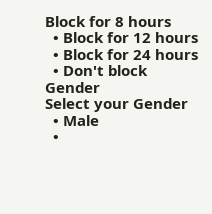Block for 8 hours
  • Block for 12 hours
  • Block for 24 hours
  • Don't block
Gender
Select your Gender
  • Male
  •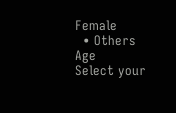Female
  • Others
Age
Select your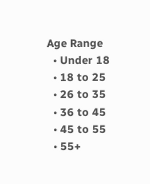Age Range
  • Under 18
  • 18 to 25
  • 26 to 35
  • 36 to 45
  • 45 to 55
  • 55+